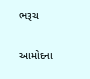ભરૂચ

આમોદના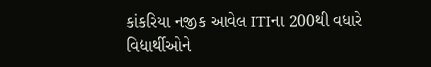કાંકરિયા નજીક આવેલ ITIના 200થી વધારે વિદ્યાર્થીઓને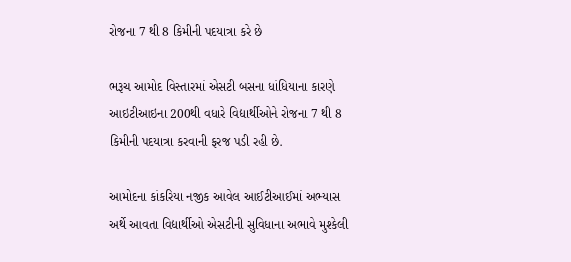રોજના 7 થી 8 કિમીની પદયાત્રા કરે છે

ભરૂચ આમોદ વિસ્તારમાં એસટી બસના ધાંધિયાના કારણે આઇટીઆઇના 200થી વધારે વિદ્યાર્થીઓને રોજના 7 થી 8 કિમીની પદયાત્રા કરવાની ફરજ પડી રહી છે.

આમોદના કાંકરિયા નજીક આવેલ આઈટીઆઈમાં અભ્યાસ અર્થે આવતા વિદ્યાર્થીઓ એસટીની સુવિધાના અભાવે મુશ્કેલી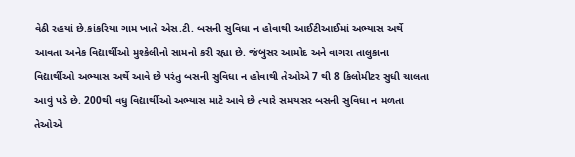વેઠી રહયાં છે.કાંકરિયા ગામ ખાતે એસ.ટી. બસની સુવિધા ન હોવાથી આઈટીઆઈમાં અભ્યાસ અર્થે આવતા અનેક વિદ્યાર્થીઓ મુશ્કેલીનો સામનો કરી રહ્યા છે. જંબુસર આમોદ અને વાગરા તાલુકાના વિદ્યાર્થીઓ અભ્યાસ અર્થે આવે છે પરંતુ બસની સુવિધા ન હોવાથી તેઓએ 7 થી 8 કિલોમીટર સુધી ચાલતા આવું પડે છે. 200થી વધુ વિદ્યાર્થીઓ અભ્યાસ માટે આવે છે ત્યારે સમયસર બસની સુવિધા ન મળતા તેઓએ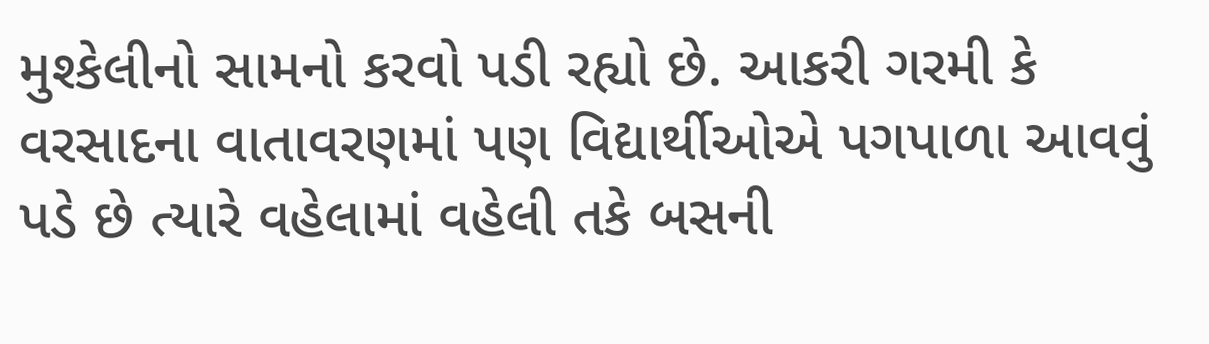મુશ્કેલીનો સામનો કરવો પડી રહ્યો છે. આકરી ગરમી કે વરસાદના વાતાવરણમાં પણ વિદ્યાર્થીઓએ પગપાળા આવવું પડે છે ત્યારે વહેલામાં વહેલી તકે બસની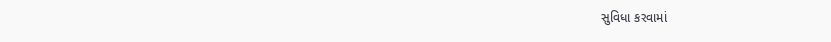સુવિધા કરવામાં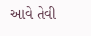આવે તેવી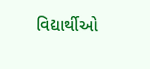વિદ્યાર્થીઓ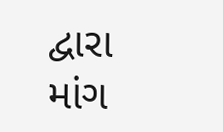દ્વારા માંગ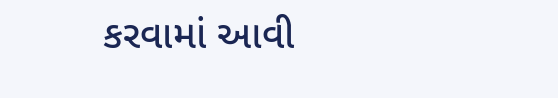કરવામાં આવી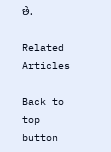છે.

Related Articles

Back to top button